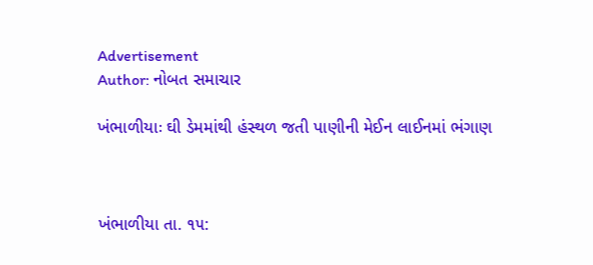Advertisement
Author: નોબત સમાચાર

ખંભાળીયાઃ ઘી ડેમમાંથી હંસ્થળ જતી પાણીની મેઈન લાઈનમાં ભંગાણ



ખંભાળીયા તા. ૧૫: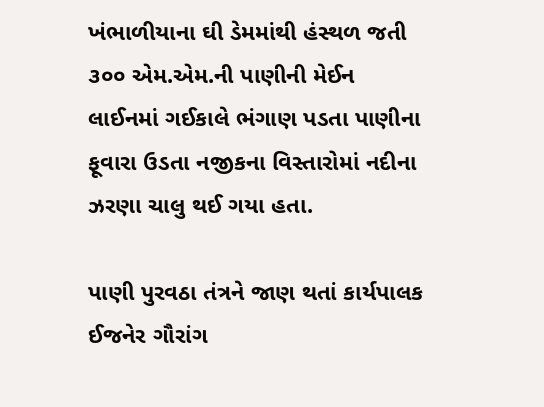ખંભાળીયાના ઘી ડેમમાંથી હંસ્થળ જતી ૩૦૦ એમ.એમ.ની પાણીની મેઈન લાઈનમાં ગઈકાલે ભંગાણ પડતા પાણીના ફૂવારા ઉડતા નજીકના વિસ્તારોમાં નદીના ઝરણા ચાલુ થઈ ગયા હતા.

પાણી પુરવઠા તંત્રને જાણ થતાં કાર્યપાલક ઈજનેર ગૌરાંગ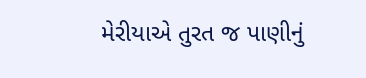મેરીયાએ તુરત જ પાણીનું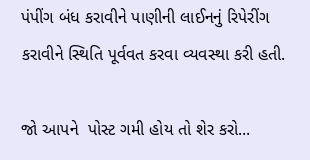પંપીંગ બંધ કરાવીને પાણીની લાઈનનું રિપેરીંગ કરાવીને સ્થિતિ પૂર્વવત કરવા વ્યવસ્થા કરી હતી.

જો આપને  પોસ્ટ ગમી હોય તો શેર કરો...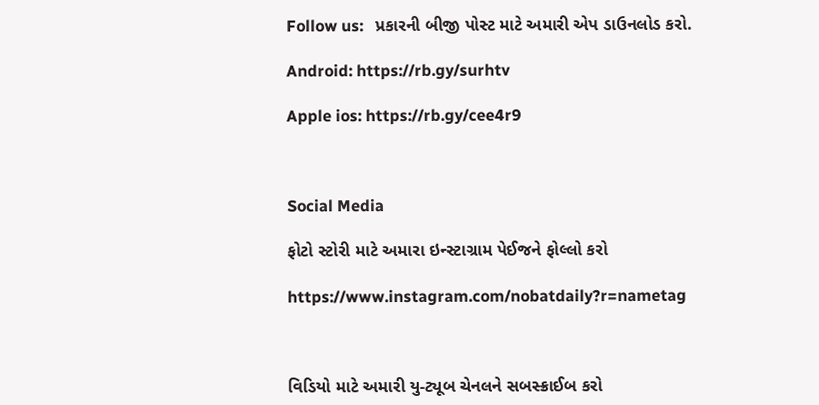Follow us:   પ્રકારની બીજી પોસ્ટ માટે અમારી એપ ડાઉનલોડ કરો.

Android: https://rb.gy/surhtv

Apple ios: https://rb.gy/cee4r9



Social Media

ફોટો સ્ટોરી માટે અમારા ઇન્સ્ટાગ્રામ પેઈજને ફોલ્લો કરો

https://www.instagram.com/nobatdaily?r=nametag



વિડિયો માટે અમારી યુ-ટ્યૂબ ચેનલને સબસ્ક્રાઈબ કરો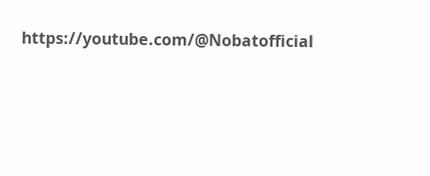https://youtube.com/@Nobatofficial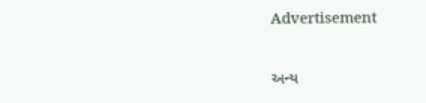Advertisement

અન્ય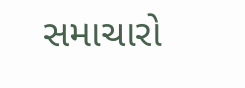સમાચારો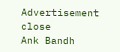Advertisement
close
Ank Bandh